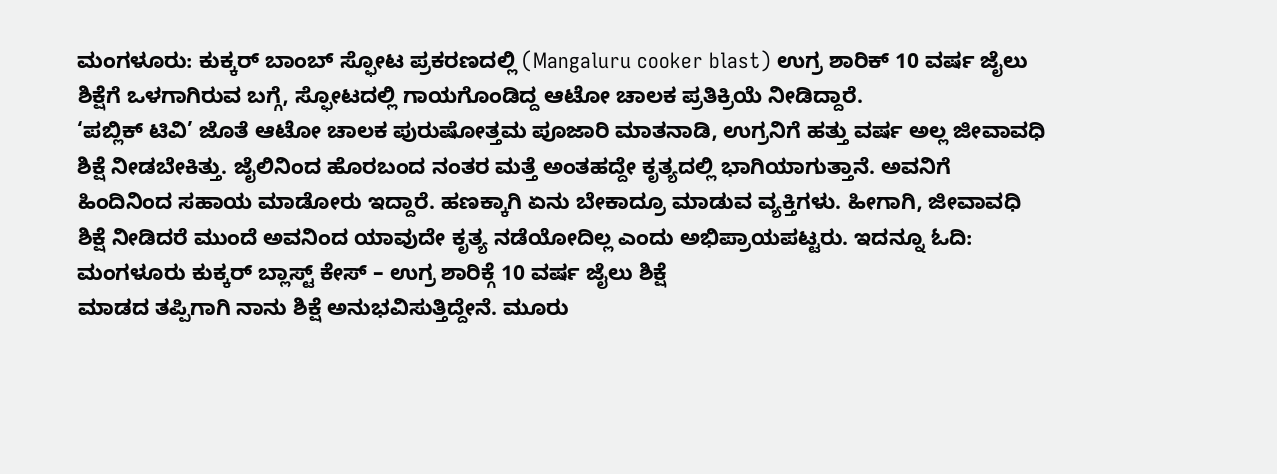ಮಂಗಳೂರು: ಕುಕ್ಕರ್ ಬಾಂಬ್ ಸ್ಫೋಟ ಪ್ರಕರಣದಲ್ಲಿ (Mangaluru cooker blast) ಉಗ್ರ ಶಾರಿಕ್ 10 ವರ್ಷ ಜೈಲು ಶಿಕ್ಷೆಗೆ ಒಳಗಾಗಿರುವ ಬಗ್ಗೆ, ಸ್ಫೋಟದಲ್ಲಿ ಗಾಯಗೊಂಡಿದ್ದ ಆಟೋ ಚಾಲಕ ಪ್ರತಿಕ್ರಿಯೆ ನೀಡಿದ್ದಾರೆ.
‘ಪಬ್ಲಿಕ್ ಟಿವಿ’ ಜೊತೆ ಆಟೋ ಚಾಲಕ ಪುರುಷೋತ್ತಮ ಪೂಜಾರಿ ಮಾತನಾಡಿ, ಉಗ್ರನಿಗೆ ಹತ್ತು ವರ್ಷ ಅಲ್ಲ ಜೀವಾವಧಿ ಶಿಕ್ಷೆ ನೀಡಬೇಕಿತ್ತು. ಜೈಲಿನಿಂದ ಹೊರಬಂದ ನಂತರ ಮತ್ತೆ ಅಂತಹದ್ದೇ ಕೃತ್ಯದಲ್ಲಿ ಭಾಗಿಯಾಗುತ್ತಾನೆ. ಅವನಿಗೆ ಹಿಂದಿನಿಂದ ಸಹಾಯ ಮಾಡೋರು ಇದ್ದಾರೆ. ಹಣಕ್ಕಾಗಿ ಏನು ಬೇಕಾದ್ರೂ ಮಾಡುವ ವ್ಯಕ್ತಿಗಳು. ಹೀಗಾಗಿ, ಜೀವಾವಧಿ ಶಿಕ್ಷೆ ನೀಡಿದರೆ ಮುಂದೆ ಅವನಿಂದ ಯಾವುದೇ ಕೃತ್ಯ ನಡೆಯೋದಿಲ್ಲ ಎಂದು ಅಭಿಪ್ರಾಯಪಟ್ಟರು. ಇದನ್ನೂ ಓದಿ: ಮಂಗಳೂರು ಕುಕ್ಕರ್ ಬ್ಲಾಸ್ಟ್ ಕೇಸ್ – ಉಗ್ರ ಶಾರಿಕ್ಗೆ 10 ವರ್ಷ ಜೈಲು ಶಿಕ್ಷೆ
ಮಾಡದ ತಪ್ಪಿಗಾಗಿ ನಾನು ಶಿಕ್ಷೆ ಅನುಭವಿಸುತ್ತಿದ್ದೇನೆ. ಮೂರು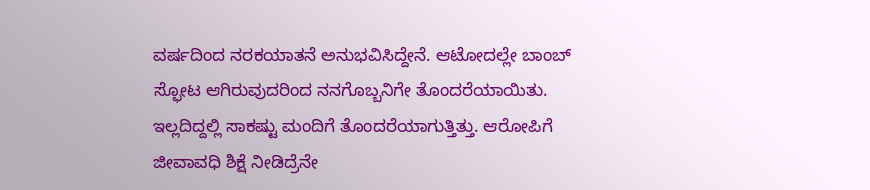ವರ್ಷದಿಂದ ನರಕಯಾತನೆ ಅನುಭವಿಸಿದ್ದೇನೆ. ಆಟೋದಲ್ಲೇ ಬಾಂಬ್ ಸ್ಫೋಟ ಆಗಿರುವುದರಿಂದ ನನಗೊಬ್ಬನಿಗೇ ತೊಂದರೆಯಾಯಿತು. ಇಲ್ಲದಿದ್ದಲ್ಲಿ ಸಾಕಷ್ಟು ಮಂದಿಗೆ ತೊಂದರೆಯಾಗುತ್ತಿತ್ತು. ಆರೋಪಿಗೆ ಜೀವಾವಧಿ ಶಿಕ್ಷೆ ನೀಡಿದ್ರೆನೇ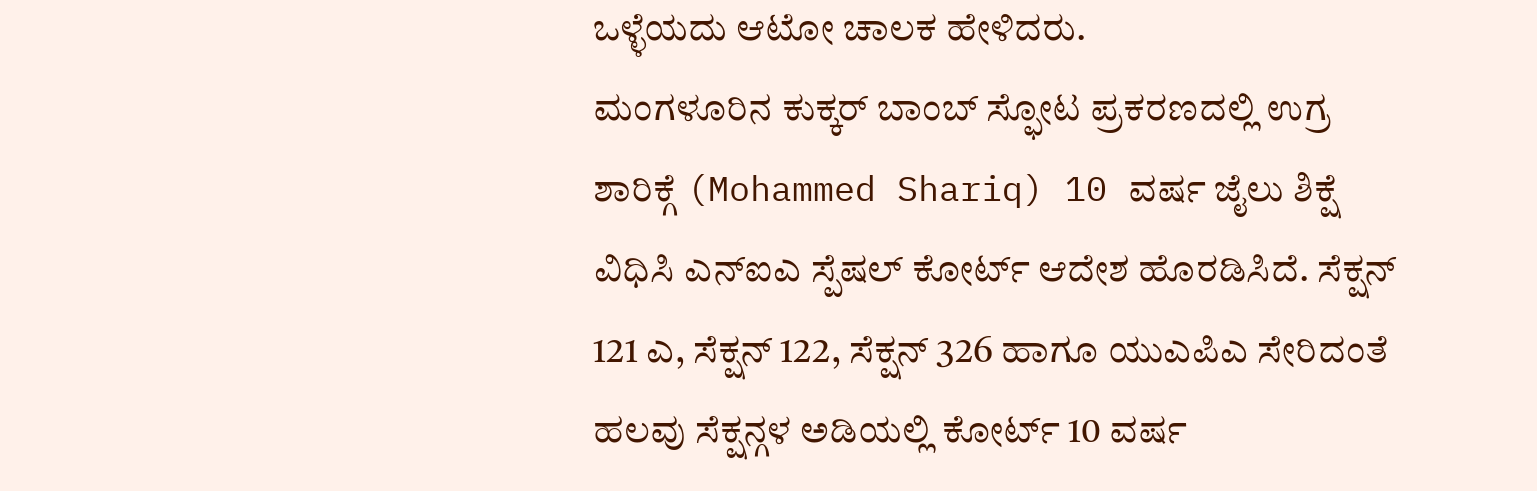ಒಳ್ಳೆಯದು ಆಟೋ ಚಾಲಕ ಹೇಳಿದರು.
ಮಂಗಳೂರಿನ ಕುಕ್ಕರ್ ಬಾಂಬ್ ಸ್ಫೋಟ ಪ್ರಕರಣದಲ್ಲಿ ಉಗ್ರ ಶಾರಿಕ್ಗೆ (Mohammed Shariq) 10 ವರ್ಷ ಜೈಲು ಶಿಕ್ಷೆ ವಿಧಿಸಿ ಎನ್ಐಎ ಸ್ಪೆಷಲ್ ಕೋರ್ಟ್ ಆದೇಶ ಹೊರಡಿಸಿದೆ. ಸೆಕ್ಷನ್ 121 ಎ, ಸೆಕ್ಷನ್ 122, ಸೆಕ್ಷನ್ 326 ಹಾಗೂ ಯುಎಪಿಎ ಸೇರಿದಂತೆ ಹಲವು ಸೆಕ್ಷನ್ಗಳ ಅಡಿಯಲ್ಲಿ ಕೋರ್ಟ್ 10 ವರ್ಷ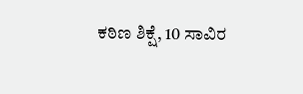ಕಠಿಣ ಶಿಕ್ಷೆ, 10 ಸಾವಿರ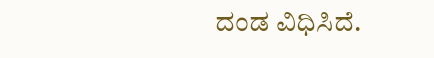ದಂಡ ವಿಧಿಸಿದೆ.